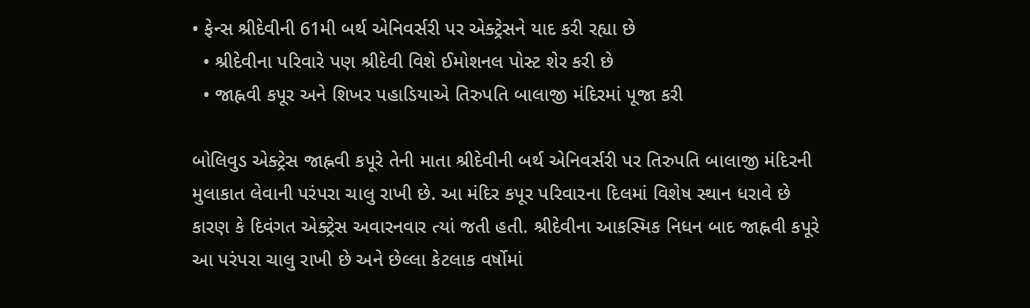• ફેન્સ શ્રીદેવીની 61મી બર્થ એનિવર્સરી પર એક્ટ્રેસને યાદ કરી રહ્યા છે
  • શ્રીદેવીના પરિવારે પણ શ્રીદેવી વિશે ઈમોશનલ પોસ્ટ શેર કરી છે
  • જાહ્નવી કપૂર અને શિખર પહાડિયાએ તિરુપતિ બાલાજી મંદિરમાં પૂજા કરી

બોલિવુડ એક્ટ્રેસ જાહ્નવી કપૂરે તેની માતા શ્રીદેવીની બર્થ એનિવર્સરી પર તિરુપતિ બાલાજી મંદિરની મુલાકાત લેવાની પરંપરા ચાલુ રાખી છે. આ મંદિર કપૂર પરિવારના દિલમાં વિશેષ સ્થાન ધરાવે છે કારણ કે દિવંગત એક્ટ્રેસ અવારનવાર ત્યાં જતી હતી. શ્રીદેવીના આકસ્મિક નિધન બાદ જાહ્નવી કપૂરે આ પરંપરા ચાલુ રાખી છે અને છેલ્લા કેટલાક વર્ષોમાં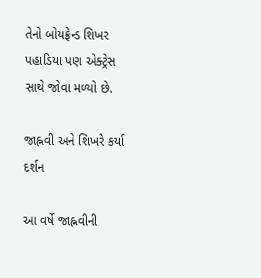તેનો બોયફ્રેન્ડ શિખર પહાડિયા પણ એક્ટ્રેસ સાથે જોવા મળ્યો છે.

જાહ્નવી અને શિખરે કર્યા દર્શન

આ વર્ષે જાહ્નવીની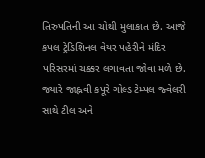તિરુપતિની આ ચોથી મુલાકાત છે. આજે કપલ ટ્રેડિશિનલ વેયર પહેરીને મંદિર પરિસરમાં ચક્કર લગાવતા જોવા મળે છે. જ્યારે જાહ્નવી કપૂરે ગોલ્ડ ટેમ્પલ જ્વેલરી સાથે ટીલ અને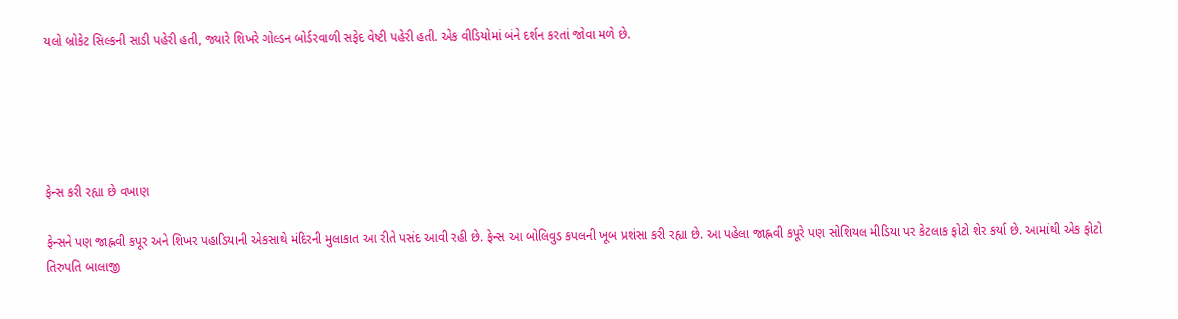યલો બ્રોકેટ સિલ્કની સાડી પહેરી હતી, જ્યારે શિખરે ગોલ્ડન બોર્ડરવાળી સફેદ વેષ્ટી પહેરી હતી. એક વીડિયોમાં બંને દર્શન કરતાં જોવા મળે છે.





ફેન્સ કરી રહ્યા છે વખાણ

ફેન્સને પણ જાહ્નવી કપૂર અને શિખર પહાડિયાની એકસાથે મંદિરની મુલાકાત આ રીતે પસંદ આવી રહી છે. ફેન્સ આ બોલિવુડ કપલની ખૂબ પ્રશંસા કરી રહ્યા છે. આ પહેલા જાહ્નવી કપૂરે પણ સોશિયલ મીડિયા પર કેટલાક ફોટો શેર કર્યા છે. આમાંથી એક ફોટો તિરુપતિ બાલાજી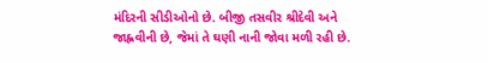મંદિરની સીડીઓનો છે. બીજી તસવીર શ્રીદેવી અને જાહ્નવીની છે, જેમાં તે ઘણી નાની જોવા મળી રહી છે.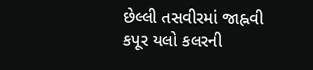છેલ્લી તસવીરમાં જાહ્નવી કપૂર યલો કલરની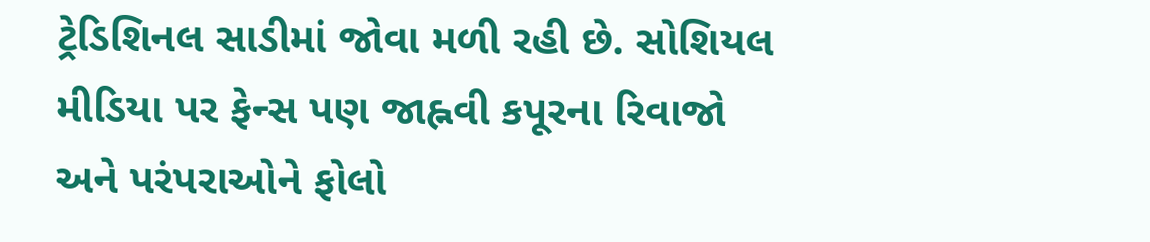ટ્રેડિશિનલ સાડીમાં જોવા મળી રહી છે. સોશિયલ મીડિયા પર ફેન્સ પણ જાહ્નવી કપૂરના રિવાજો અને પરંપરાઓને ફોલો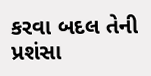કરવા બદલ તેની પ્રશંસા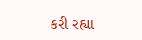કરી રહ્યા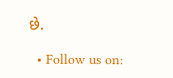છે.

  • Follow us on: